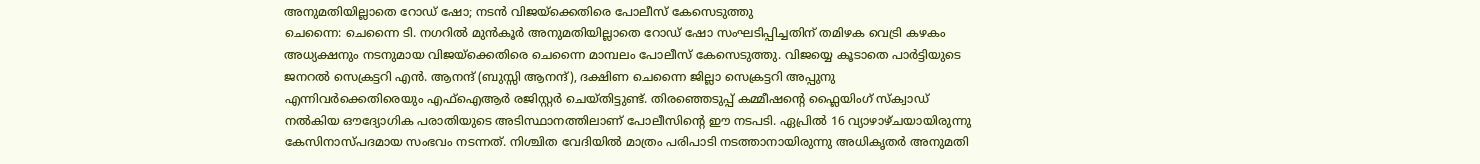അനുമതിയില്ലാതെ റോഡ് ഷോ; നടൻ വിജയ്ക്കെതിരെ പോലീസ് കേസെടുത്തു
ചെന്നൈ: ചെന്നൈ ടി. നഗറിൽ മുൻകൂർ അനുമതിയില്ലാതെ റോഡ് ഷോ സംഘടിപ്പിച്ചതിന് തമിഴക വെട്രി കഴകം അധ്യക്ഷനും നടനുമായ വിജയ്ക്കെതിരെ ചെന്നൈ മാമ്പലം പോലീസ് കേസെടുത്തു. വിജയ്യെ കൂടാതെ പാർട്ടിയുടെ ജനറൽ സെക്രട്ടറി എൻ. ആനന്ദ് (ബുസ്സി ആനന്ദ്), ദക്ഷിണ ചെന്നൈ ജില്ലാ സെക്രട്ടറി അപ്പുനു എന്നിവർക്കെതിരെയും എഫ്ഐആർ രജിസ്റ്റർ ചെയ്തിട്ടുണ്ട്. തിരഞ്ഞെടുപ്പ് കമ്മീഷന്റെ ഫ്ലൈയിംഗ് സ്ക്വാഡ് നൽകിയ ഔദ്യോഗിക പരാതിയുടെ അടിസ്ഥാനത്തിലാണ് പോലീസിന്റെ ഈ നടപടി. ഏപ്രിൽ 16 വ്യാഴാഴ്ചയായിരുന്നു കേസിനാസ്പദമായ സംഭവം നടന്നത്. നിശ്ചിത വേദിയിൽ മാത്രം പരിപാടി നടത്താനായിരുന്നു അധികൃതർ അനുമതി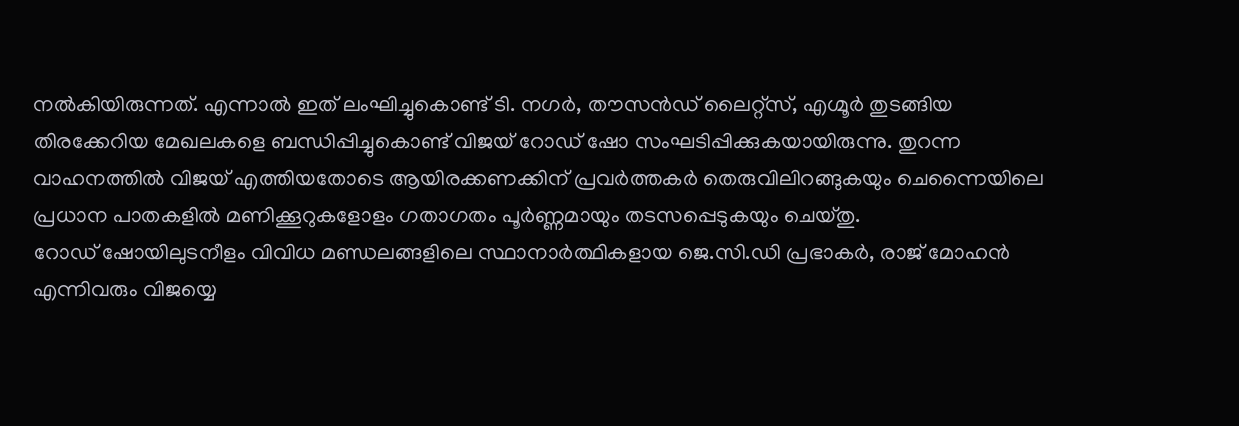നൽകിയിരുന്നത്. എന്നാൽ ഇത് ലംഘിച്ചുകൊണ്ട് ടി. നഗർ, തൗസൻഡ് ലൈറ്റ്സ്, എഗ്മൂർ തുടങ്ങിയ തിരക്കേറിയ മേഖലകളെ ബന്ധിപ്പിച്ചുകൊണ്ട് വിജയ് റോഡ് ഷോ സംഘടിപ്പിക്കുകയായിരുന്നു. തുറന്ന വാഹനത്തിൽ വിജയ് എത്തിയതോടെ ആയിരക്കണക്കിന് പ്രവർത്തകർ തെരുവിലിറങ്ങുകയും ചെന്നൈയിലെ പ്രധാന പാതകളിൽ മണിക്കൂറുകളോളം ഗതാഗതം പൂർണ്ണമായും തടസപ്പെടുകയും ചെയ്തു.
റോഡ് ഷോയിലുടനീളം വിവിധ മണ്ഡലങ്ങളിലെ സ്ഥാനാർത്ഥികളായ ജെ.സി.ഡി പ്രഭാകർ, രാജ് മോഹൻ എന്നിവരും വിജയ്യെ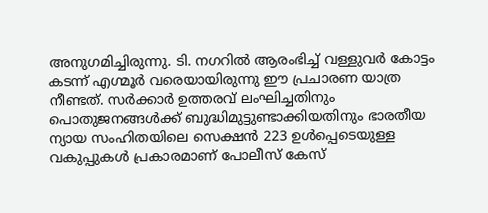അനുഗമിച്ചിരുന്നു. ടി. നഗറിൽ ആരംഭിച്ച് വള്ളുവർ കോട്ടം കടന്ന് എഗ്മൂർ വരെയായിരുന്നു ഈ പ്രചാരണ യാത്ര നീണ്ടത്. സർക്കാർ ഉത്തരവ് ലംഘിച്ചതിനും പൊതുജനങ്ങൾക്ക് ബുദ്ധിമുട്ടുണ്ടാക്കിയതിനും ഭാരതീയ ന്യായ സംഹിതയിലെ സെക്ഷൻ 223 ഉൾപ്പെടെയുള്ള വകുപ്പുകൾ പ്രകാരമാണ് പോലീസ് കേസ്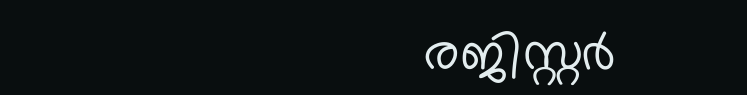രജിസ്റ്റർ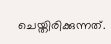ചെയ്തിരിക്കുന്നത്.